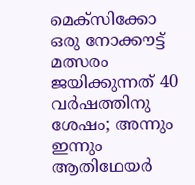മെക്സിക്കോ ഒരു നോക്കൗട്ട് മത്സരം ജയിക്കുന്നത് 40 വര്‍ഷത്തിനു ശേഷം; അന്നും ഇന്നും ആതിഥേയര്‍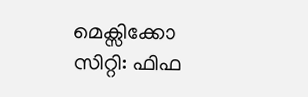മെക്സിക്കോ സിറ്റി: ഫിഫ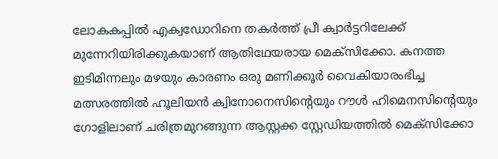ലോകകപ്പില്‍ എക്വഡോറിനെ തകര്‍ത്ത് പ്രീ ക്വാര്‍ട്ടറിലേക്ക് മുന്നേറിയിരിക്കുകയാണ് ആതിഥേയരായ മെക്സിക്കോ. കനത്ത ഇടിമിന്നലും മഴയും കാരണം ഒരു മണിക്കൂര്‍ വൈകിയാരംഭിച്ച മത്സരത്തില്‍ ഹൂലിയന്‍ ക്വിനോനെസിന്റെയും റൗള്‍ ഹിമെനസിന്റെയും ഗോളിലാണ് ചരിത്രമുറങ്ങുന്ന ആസ്റ്റക്ക സ്റ്റേഡിയത്തില്‍ മെക്സിക്കോ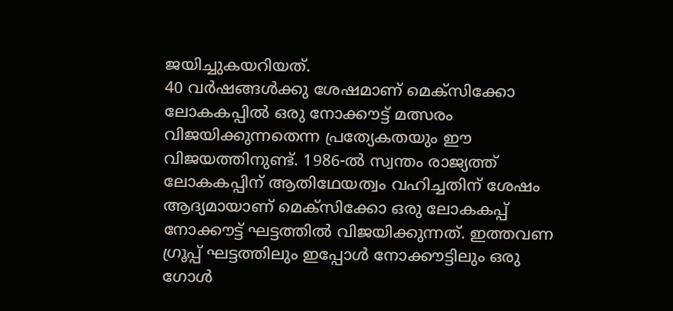ജയിച്ചുകയറിയത്.
40 വര്‍ഷങ്ങള്‍ക്കു ശേഷമാണ് മെക്സിക്കോ ലോകകപ്പില്‍ ഒരു നോക്കൗട്ട് മത്സരം വിജയിക്കുന്നതെന്ന പ്രത്യേകതയും ഈ വിജയത്തിനുണ്ട്. 1986-ല്‍ സ്വന്തം രാജ്യത്ത് ലോകകപ്പിന് ആതിഥേയത്വം വഹിച്ചതിന് ശേഷം ആദ്യമായാണ് മെക്സിക്കോ ഒരു ലോകകപ്പ് നോക്കൗട്ട് ഘട്ടത്തില്‍ വിജയിക്കുന്നത്. ഇത്തവണ ഗ്രൂപ്പ് ഘട്ടത്തിലും ഇപ്പോള്‍ നോക്കൗട്ടിലും ഒരു ഗോള്‍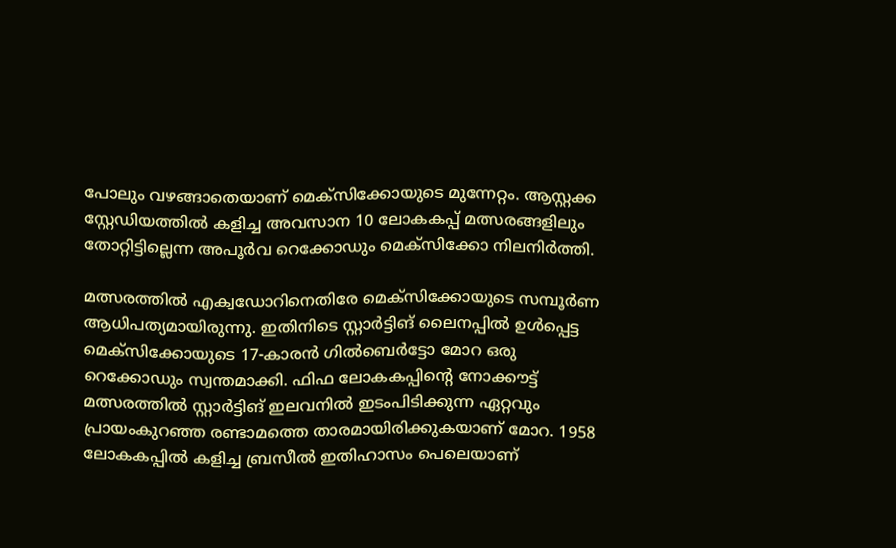പോലും വഴങ്ങാതെയാണ് മെക്സിക്കോയുടെ മുന്നേറ്റം. ആസ്റ്റക്ക സ്റ്റേഡിയത്തില്‍ കളിച്ച അവസാന 10 ലോകകപ്പ് മത്സരങ്ങളിലും തോറ്റിട്ടില്ലെന്ന അപൂര്‍വ റെക്കോഡും മെക്സിക്കോ നിലനിര്‍ത്തി.

മത്സരത്തില്‍ എക്വഡോറിനെതിരേ മെക്സിക്കോയുടെ സമ്പൂര്‍ണ ആധിപത്യമായിരുന്നു. ഇതിനിടെ സ്റ്റാര്‍ട്ടിങ് ലൈനപ്പില്‍ ഉള്‍പ്പെട്ട മെക്സിക്കോയുടെ 17-കാരന്‍ ഗില്‍ബെര്‍ട്ടോ മോറ ഒരു റെക്കോഡും സ്വന്തമാക്കി. ഫിഫ ലോകകപ്പിന്റെ നോക്കൗട്ട് മത്സരത്തില്‍ സ്റ്റാര്‍ട്ടിങ് ഇലവനില്‍ ഇടംപിടിക്കുന്ന ഏറ്റവും പ്രായംകുറഞ്ഞ രണ്ടാമത്തെ താരമായിരിക്കുകയാണ് മോറ. 1958 ലോകകപ്പില്‍ കളിച്ച ബ്രസീല്‍ ഇതിഹാസം പെലെയാണ്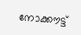നോക്കൗട്ട്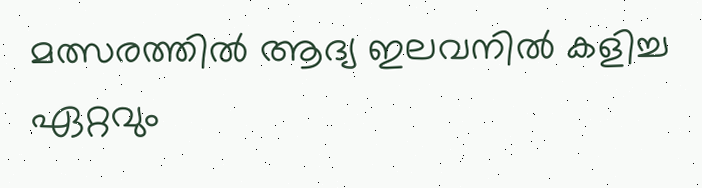മത്സരത്തില്‍ ആദ്യ ഇലവനില്‍ കളിച്ച ഏറ്റവും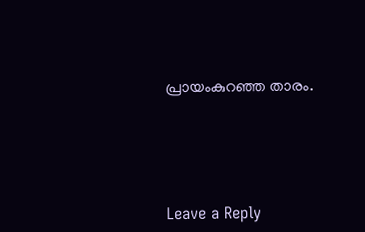പ്രായംകുറഞ്ഞ താരം.





Leave a Reply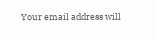Your email address will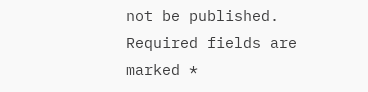not be published. Required fields are marked *